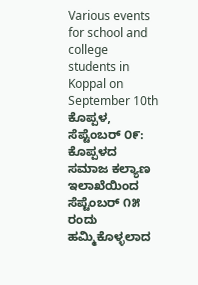Various events for school and college students in Koppal on September 10th
ಕೊಪ್ಪಳ, ಸೆಪ್ಟೆಂಬರ್ ೦೯: ಕೊಪ್ಪಳದ ಸಮಾಜ ಕಲ್ಯಾಣ ಇಲಾಖೆಯಿಂದ ಸೆಪ್ಟೆಂಬರ್ ೧೫ ರಂದು ಹಮ್ಮಿಕೊಳ್ಳಲಾದ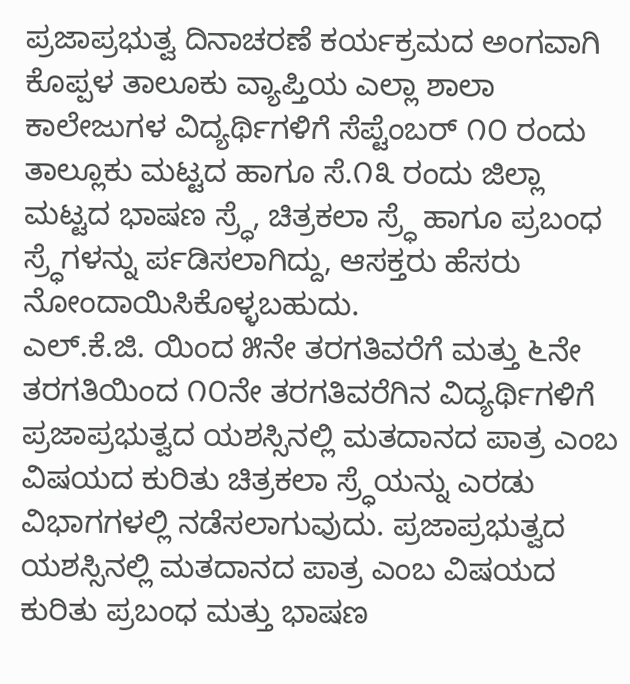ಪ್ರಜಾಪ್ರಭುತ್ವ ದಿನಾಚರಣೆ ಕರ್ಯಕ್ರಮದ ಅಂಗವಾಗಿ ಕೊಪ್ಪಳ ತಾಲೂಕು ವ್ಯಾಪ್ತಿಯ ಎಲ್ಲಾ ಶಾಲಾ ಕಾಲೇಜುಗಳ ವಿದ್ಯರ್ಥಿಗಳಿಗೆ ಸೆಪ್ಟೆಂಬರ್ ೧೦ ರಂದು ತಾಲ್ಲೂಕು ಮಟ್ಟದ ಹಾಗೂ ಸೆ.೧೩ ರಂದು ಜಿಲ್ಲಾ ಮಟ್ಟದ ಭಾಷಣ ಸ್ರ್ಧೆ, ಚಿತ್ರಕಲಾ ಸ್ರ್ಧೆ ಹಾಗೂ ಪ್ರಬಂಧ ಸ್ರ್ಧೆಗಳನ್ನು ರ್ಪಡಿಸಲಾಗಿದ್ದು, ಆಸಕ್ತರು ಹೆಸರು ನೋಂದಾಯಿಸಿಕೊಳ್ಳಬಹುದು.
ಎಲ್.ಕೆ.ಜಿ. ಯಿಂದ ೫ನೇ ತರಗತಿವರೆಗೆ ಮತ್ತು ೬ನೇ ತರಗತಿಯಿಂದ ೧೦ನೇ ತರಗತಿವರೆಗಿನ ವಿದ್ಯರ್ಥಿಗಳಿಗೆ ಪ್ರಜಾಪ್ರಭುತ್ವದ ಯಶಸ್ಸಿನಲ್ಲಿ ಮತದಾನದ ಪಾತ್ರ ಎಂಬ ವಿಷಯದ ಕುರಿತು ಚಿತ್ರಕಲಾ ಸ್ರ್ಧೆಯನ್ನು ಎರಡು ವಿಭಾಗಗಳಲ್ಲಿ ನಡೆಸಲಾಗುವುದು. ಪ್ರಜಾಪ್ರಭುತ್ವದ ಯಶಸ್ಸಿನಲ್ಲಿ ಮತದಾನದ ಪಾತ್ರ ಎಂಬ ವಿಷಯದ ಕುರಿತು ಪ್ರಬಂಧ ಮತ್ತು ಭಾಷಣ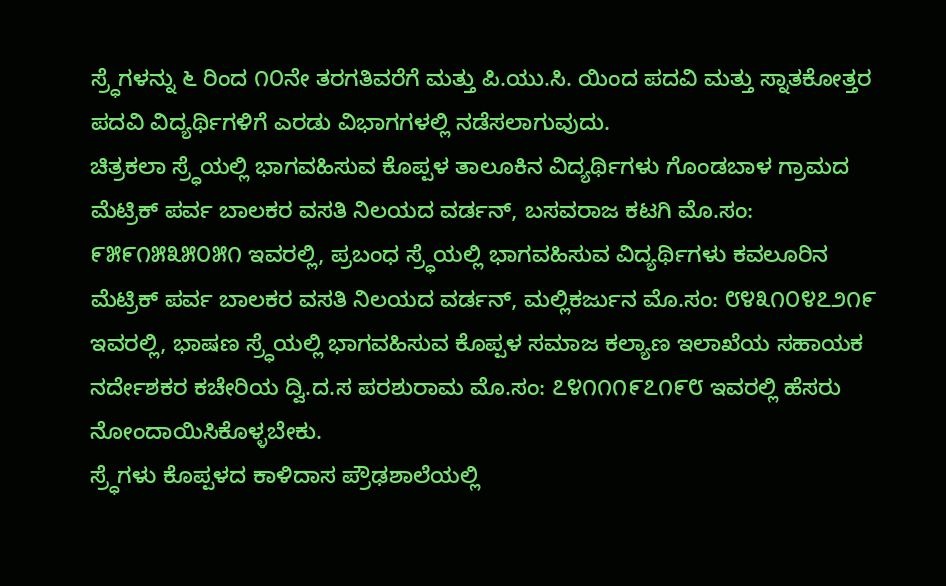ಸ್ರ್ಧೆಗಳನ್ನು ೬ ರಿಂದ ೧೦ನೇ ತರಗತಿವರೆಗೆ ಮತ್ತು ಪಿ.ಯು.ಸಿ. ಯಿಂದ ಪದವಿ ಮತ್ತು ಸ್ನಾತಕೋತ್ತರ ಪದವಿ ವಿದ್ಯರ್ಥಿಗಳಿಗೆ ಎರಡು ವಿಭಾಗಗಳಲ್ಲಿ ನಡೆಸಲಾಗುವುದು.
ಚಿತ್ರಕಲಾ ಸ್ರ್ಧೆಯಲ್ಲಿ ಭಾಗವಹಿಸುವ ಕೊಪ್ಪಳ ತಾಲೂಕಿನ ವಿದ್ಯರ್ಥಿಗಳು ಗೊಂಡಬಾಳ ಗ್ರಾಮದ ಮೆಟ್ರಿಕ್ ಪರ್ವ ಬಾಲಕರ ವಸತಿ ನಿಲಯದ ವರ್ಡನ್, ಬಸವರಾಜ ಕಟಗಿ ಮೊ.ಸಂ: ೯೫೯೧೫೩೫೦೫೧ ಇವರಲ್ಲಿ, ಪ್ರಬಂಧ ಸ್ರ್ಧೆಯಲ್ಲಿ ಭಾಗವಹಿಸುವ ವಿದ್ಯರ್ಥಿಗಳು ಕವಲೂರಿನ ಮೆಟ್ರಿಕ್ ಪರ್ವ ಬಾಲಕರ ವಸತಿ ನಿಲಯದ ವರ್ಡನ್, ಮಲ್ಲಿಕರ್ಜುನ ಮೊ.ಸಂ: ೮೪೩೧೦೪೭೨೧೯ ಇವರಲ್ಲಿ, ಭಾಷಣ ಸ್ರ್ಧೆಯಲ್ಲಿ ಭಾಗವಹಿಸುವ ಕೊಪ್ಪಳ ಸಮಾಜ ಕಲ್ಯಾಣ ಇಲಾಖೆಯ ಸಹಾಯಕ ನರ್ದೇಶಕರ ಕಚೇರಿಯ ದ್ವಿ.ದ.ಸ ಪರಶುರಾಮ ಮೊ.ಸಂ: ೭೪೧೧೧೯೭೧೯೮ ಇವರಲ್ಲಿ ಹೆಸರು ನೋಂದಾಯಿಸಿಕೊಳ್ಳಬೇಕು.
ಸ್ರ್ಧೆಗಳು ಕೊಪ್ಪಳದ ಕಾಳಿದಾಸ ಪ್ರೌಢಶಾಲೆಯಲ್ಲಿ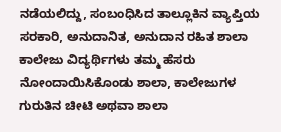ನಡೆಯಲಿದ್ದು, ಸಂಬಂಧಿಸಿದ ತಾಲ್ಲೂಕಿನ ವ್ಯಾಪ್ತಿಯ ಸರಕಾರಿ, ಅನುದಾನಿತ, ಅನುದಾನ ರಹಿತ ಶಾಲಾ ಕಾಲೇಜು ವಿದ್ಯರ್ಥಿಗಳು ತಮ್ಮ ಹೆಸರು ನೋಂದಾಯಿಸಿಕೊಂಡು ಶಾಲಾ, ಕಾಲೇಜುಗಳ ಗುರುತಿನ ಚೀಟಿ ಅಥವಾ ಶಾಲಾ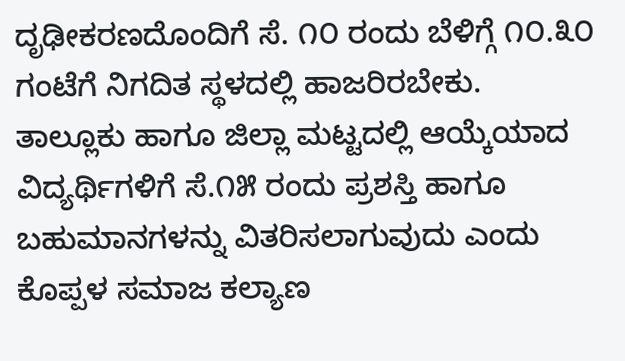ದೃಢೀಕರಣದೊಂದಿಗೆ ಸೆ. ೧೦ ರಂದು ಬೆಳಿಗ್ಗೆ ೧೦.೩೦ ಗಂಟೆಗೆ ನಿಗದಿತ ಸ್ಥಳದಲ್ಲಿ ಹಾಜರಿರಬೇಕು.
ತಾಲ್ಲೂಕು ಹಾಗೂ ಜಿಲ್ಲಾ ಮಟ್ಟದಲ್ಲಿ ಆಯ್ಕೆಯಾದ ವಿದ್ಯರ್ಥಿಗಳಿಗೆ ಸೆ.೧೫ ರಂದು ಪ್ರಶಸ್ತಿ ಹಾಗೂ ಬಹುಮಾನಗಳನ್ನು ವಿತರಿಸಲಾಗುವುದು ಎಂದು ಕೊಪ್ಪಳ ಸಮಾಜ ಕಲ್ಯಾಣ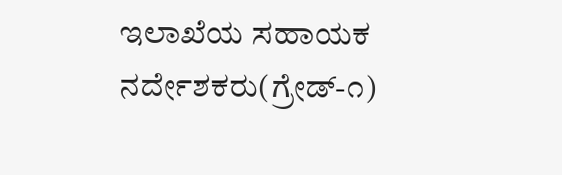ಇಲಾಖೆಯ ಸಹಾಯಕ ನರ್ದೇಶಕರು(ಗ್ರೇಡ್-೧)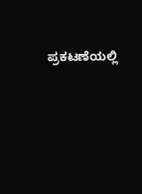ಪ್ರಕಟಣೆಯಲ್ಲಿ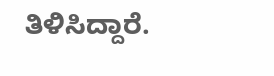ತಿಳಿಸಿದ್ದಾರೆ.